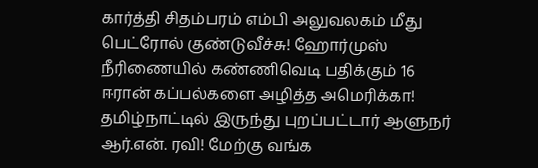கார்த்தி சிதம்பரம் எம்பி அலுவலகம் மீது பெட்ரோல் குண்டுவீச்சு! ஹோர்முஸ் நீரிணையில் கண்ணிவெடி பதிக்கும் 16 ஈரான் கப்பல்களை அழித்த அமெரிக்கா! தமிழ்நாட்டில் இருந்து புறப்பட்டார் ஆளுநர் ஆர்.என். ரவி! மேற்கு வங்க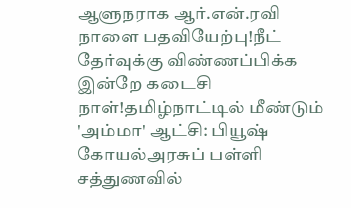ஆளுநராக ஆர்.என்.ரவி நாளை பதவியேற்பு!நீட் தேர்வுக்கு விண்ணப்பிக்க இன்றே கடைசி நாள்!தமிழ்நாட்டில் மீண்டும் 'அம்மா' ஆட்சி: பியூஷ் கோயல்அரசுப் பள்ளி சத்துணவில்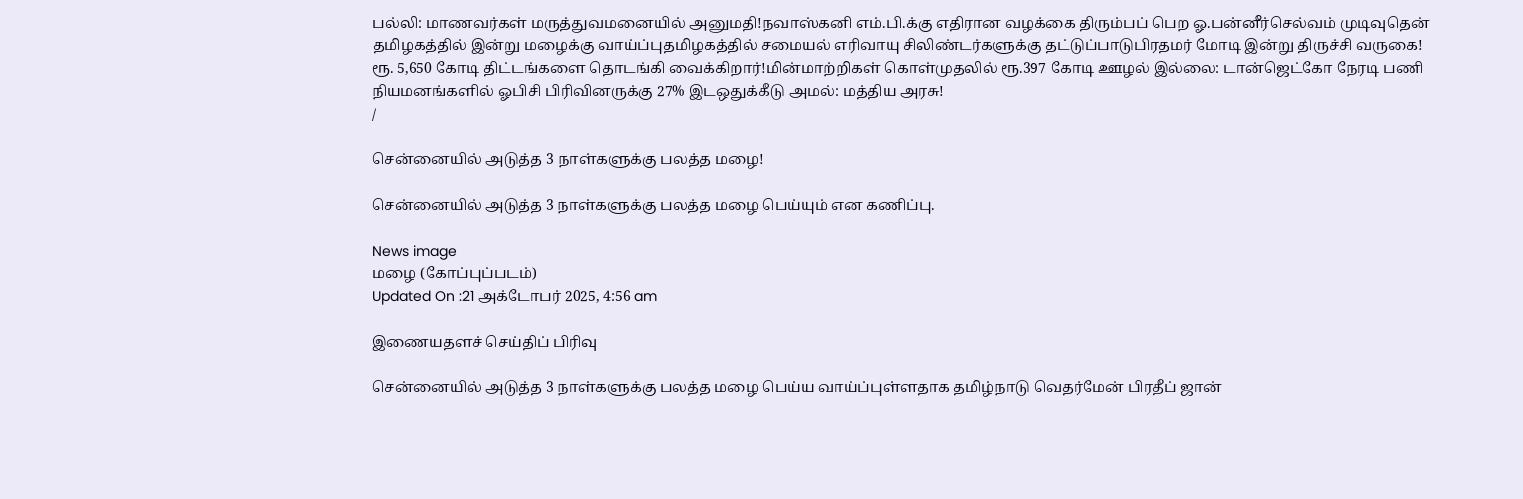பல்லி: மாணவர்கள் மருத்துவமனையில் அனுமதி!நவாஸ்கனி எம்.பி.க்கு எதிரான வழக்கை திரும்பப் பெற ஓ.பன்னீர்செல்வம் முடிவுதென் தமிழகத்தில் இன்று மழைக்கு வாய்ப்புதமிழகத்தில் சமையல் எரிவாயு சிலிண்டர்களுக்கு தட்டுப்பாடுபிரதமர் மோடி இன்று திருச்சி வருகை! ரூ. 5,650 கோடி திட்டங்களை தொடங்கி வைக்கிறார்!மின்மாற்றிகள் கொள்முதலில் ரூ.397 கோடி ஊழல் இல்லை: டான்ஜெட்கோ நேரடி பணி நியமனங்களில் ஓபிசி பிரிவினருக்கு 27% இடஒதுக்கீடு அமல்: மத்திய அரசு!
/

சென்னையில் அடுத்த 3 நாள்களுக்கு பலத்த மழை!

சென்னையில் அடுத்த 3 நாள்களுக்கு பலத்த மழை பெய்யும் என கணிப்பு.

News image
மழை (கோப்புப்படம்)
Updated On :21 அக்டோபர் 2025, 4:56 am

இணையதளச் செய்திப் பிரிவு

சென்னையில் அடுத்த 3 நாள்களுக்கு பலத்த மழை பெய்ய வாய்ப்புள்ளதாக தமிழ்நாடு வெதர்மேன் பிரதீப் ஜான்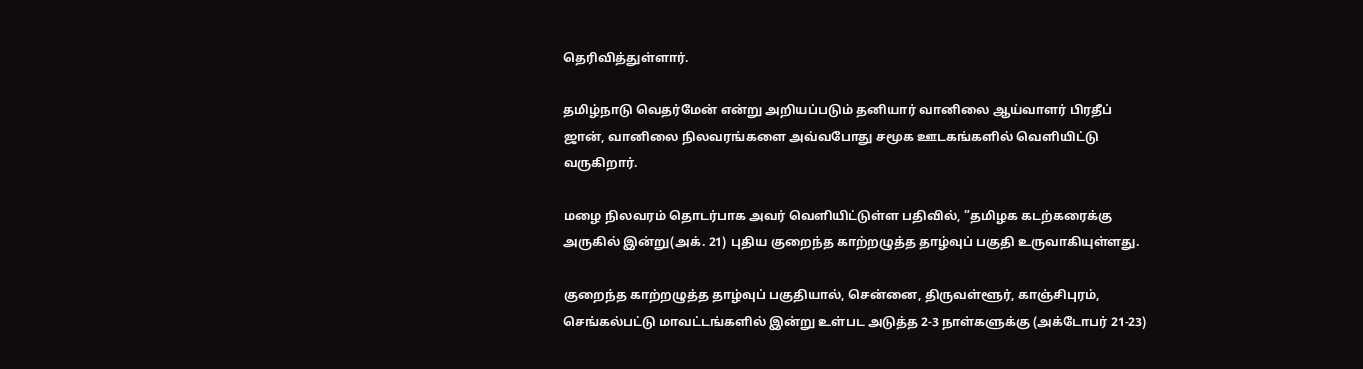தெரிவித்துள்ளார்.

தமிழ்நாடு வெதர்மேன் என்று அறியப்படும் தனியார் வானிலை ஆய்வாளர் பிரதீப் ஜான், வானிலை நிலவரங்களை அவ்வபோது சமூக ஊடகங்களில் வெளியிட்டு வருகிறார்.

மழை நிலவரம் தொடர்பாக அவர் வெளியிட்டுள்ள பதிவில், ”தமிழக கடற்கரைக்கு அருகில் இன்று(அக். 21) புதிய குறைந்த காற்றழுத்த தாழ்வுப் பகுதி உருவாகியுள்ளது.

குறைந்த காற்றழுத்த தாழ்வுப் பகுதியால், சென்னை, திருவள்ளூர், காஞ்சிபுரம், செங்கல்பட்டு மாவட்டங்களில் இன்று உள்பட அடுத்த 2-3 நாள்களுக்கு (அக்டோபர் 21-23)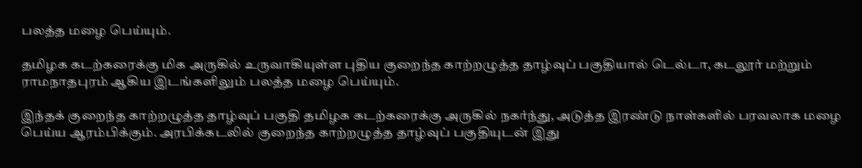பலத்த மழை பெய்யும்.

தமிழக கடற்கரைக்கு மிக அருகில் உருவாகியுள்ள புதிய குறைந்த காற்றழுத்த தாழ்வுப் பகுதியால் டெல்டா, கடலூர் மற்றும் ராமநாதபுரம் ஆகிய இடங்களிலும் பலத்த மழை பெய்யும்.

இந்தக் குறைந்த காற்றழுத்த தாழ்வுப் பகுதி தமிழக கடற்கரைக்கு அருகில் நகர்ந்து, அடுத்த இரண்டு நாள்களில் பரவலாக மழை பெய்ய ஆரம்பிக்கும். அரபிக்கடலில் குறைந்த காற்றழுத்த தாழ்வுப் பகுதியுடன் இது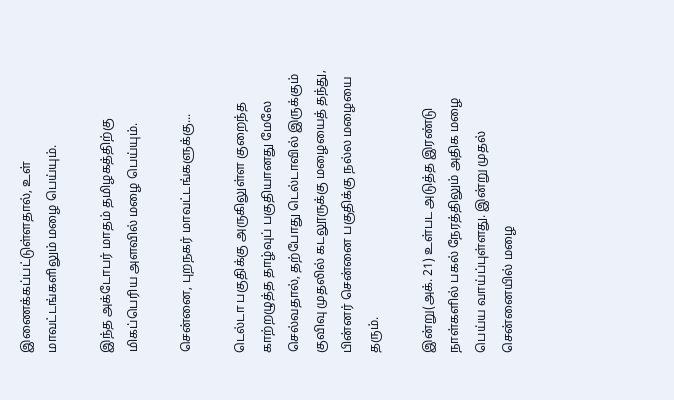இணைக்கப்பட்டுள்ளதால், உள் மாவட்டங்களிலும் மழை பெய்யும்.

இந்த அக்டோபர் மாதம் தமிழகத்திற்கு மிகப்பெரிய அளவில் மழை பெய்யும்.

சென்னை, புறநகர் மாவட்டங்களுக்கு...

டெல்டா பகுதிக்கு அருகிலுள்ள குறைந்த காற்றழுத்த தாழ்வுப் பகுதியானது மேலே செல்வதால், தற்போது டெல்டாவில் இருக்கும் குவிவு முதலில் கடலூருக்கு மழையைத் தந்து, பின்னர் சென்னை பகுதிக்கு நல்ல மழையை தரும்.

இன்று(அக். 21) உள்பட அடுத்த இரண்டு நாள்களில் பகல் நேரத்திலும் அதிக மழை பெய்ய வாய்ப்புள்ளது. இன்று முதல் சென்னையில் மழை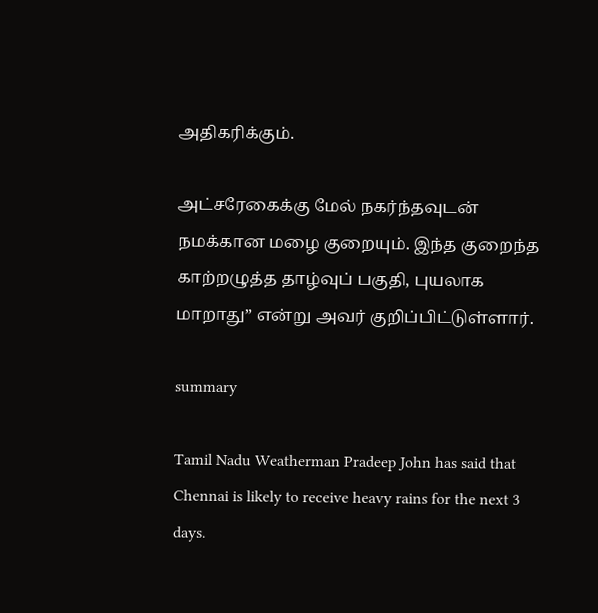அதிகரிக்கும்.

அட்சரேகைக்கு மேல் நகர்ந்தவுடன் நமக்கான மழை குறையும். இந்த குறைந்த காற்றழுத்த தாழ்வுப் பகுதி, புயலாக மாறாது” என்று அவர் குறிப்பிட்டுள்ளார்.

summary

Tamil Nadu Weatherman Pradeep John has said that Chennai is likely to receive heavy rains for the next 3 days.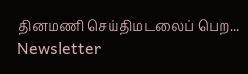தினமணி செய்திமடலைப் பெற... Newsletter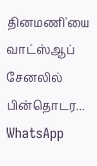தினமணி'யை வாட்ஸ்ஆப் சேனலில் பின்தொடர... WhatsApp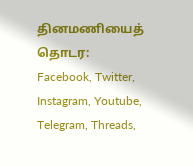தினமணியைத் தொடர: Facebook, Twitter, Instagram, Youtube, Telegram, Threads,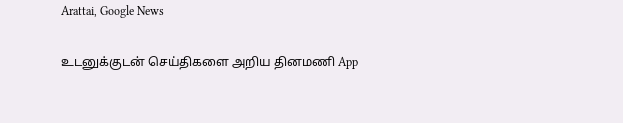Arattai, Google News

உடனுக்குடன் செய்திகளை அறிய தினமணி App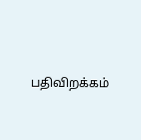பதிவிறக்கம்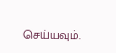செய்யவும்.